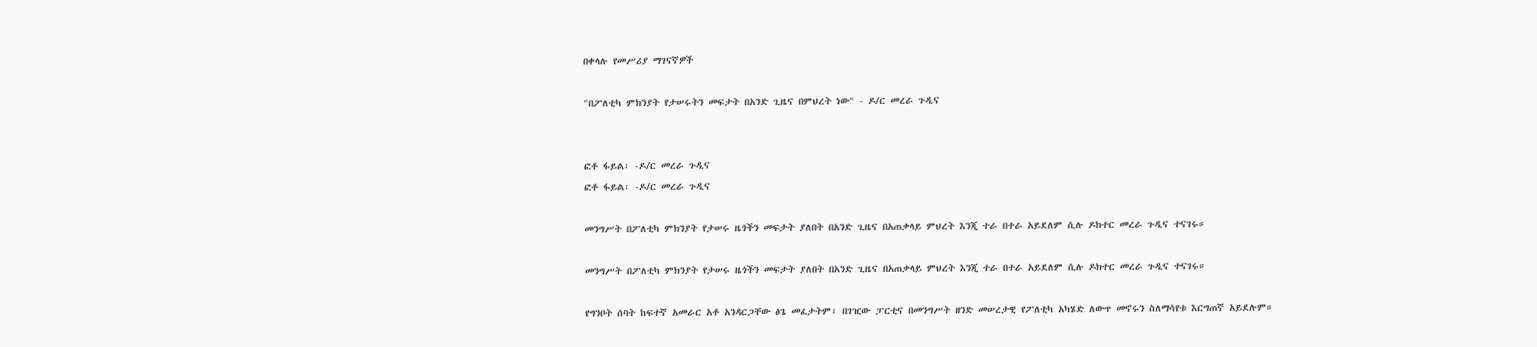በቀላሉ የመሥሪያ ማገናኛዎች

"በፖለቲካ ምክንያት የታሠሩትን መፍታት በአንድ ጊዜና በምህረት ነው" - ዶ/ር መረራ ጉዲና


ፎቶ ፋይል፡ -ዶ/ር መረራ ጉዲና
ፎቶ ፋይል፡ -ዶ/ር መረራ ጉዲና

መንግሥት በፖለቲካ ምክንያት የታሠሩ ዜጎችን መፍታት ያለበት በአንድ ጊዜና በአጠቃላይ ምህረት እንጂ ተራ በተራ አይደለም ሲሉ ዶክተር መረራ ጉዲና ተናገሩ።

መንግሥት በፖለቲካ ምክንያት የታሠሩ ዜጎችን መፍታት ያለበት በአንድ ጊዜና በአጠቃላይ ምህረት እንጂ ተራ በተራ አይደለም ሲሉ ዶክተር መረራ ጉዲና ተናገሩ።

የግንቦት ሰባት ከፍተኛ አመራር አቶ አንዳርጋቸው ፅጌ መፈታትም፣ በገዢው ፓርቲና በመንግሥት ዘንድ መሠረታዊ የፖለቲካ አካሄድ ለውጥ መኖሩን ስለማሳየቱ እርግጠኛ አይደሉም።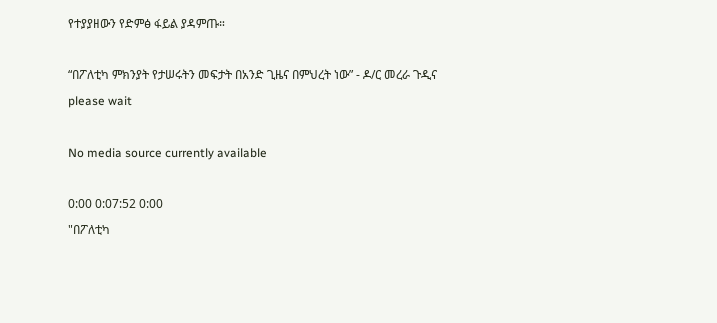የተያያዘውን የድምፅ ፋይል ያዳምጡ።

“በፖለቲካ ምክንያት የታሠሩትን መፍታት በአንድ ጊዜና በምህረት ነው” - ዶ/ር መረራ ጉዲና
please wait

No media source currently available

0:00 0:07:52 0:00
"በፖለቲካ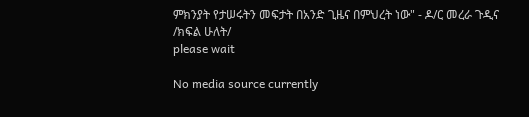ምክንያት የታሠሩትን መፍታት በአንድ ጊዜና በምህረት ነው" - ዶ/ር መረራ ጉዲና /ክፍል ሁለት/
please wait

No media source currently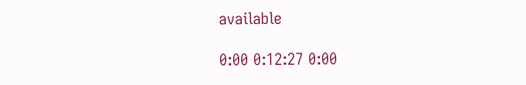available

0:00 0:12:27 0:00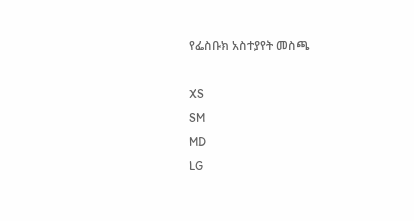የፌስቡክ አስተያየት መስጫ

XS
SM
MD
LG